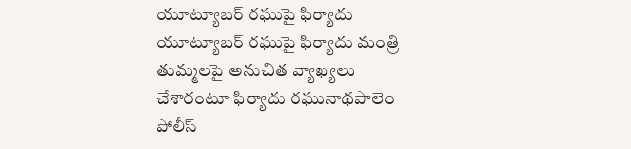యూట్యూబర్ రఘుపై ఫిర్యాదు
యూట్యూబర్ రఘుపై ఫిర్యాదు మంత్రి తుమ్మలపై అనుచిత వ్యాఖ్యలు చేశారంటూ ఫిర్యాదు రఘునాథపాలెం పోలీస్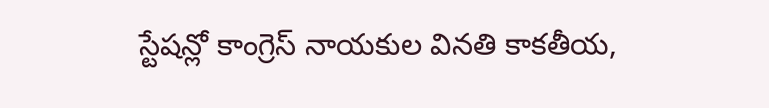స్టేషన్లో కాంగ్రెస్ నాయకుల వినతి కాకతీయ,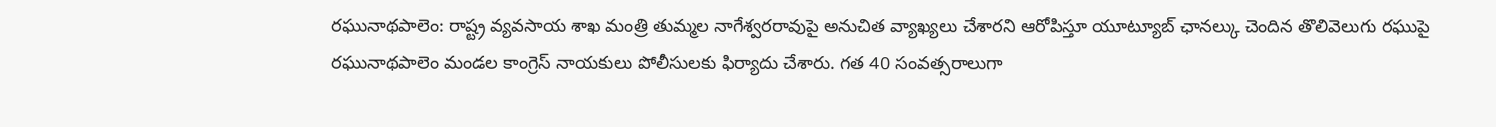రఘునాథపాలెం: రాష్ట్ర వ్యవసాయ శాఖ మంత్రి తుమ్మల నాగేశ్వరరావుపై అనుచిత వ్యాఖ్యలు చేశారని ఆరోపిస్తూ యూట్యూబ్ ఛానల్కు చెందిన తొలివెలుగు రఘుపై రఘునాథపాలెం మండల కాంగ్రెస్ నాయకులు పోలీసులకు ఫిర్యాదు చేశారు. గత 40 సంవత్సరాలుగా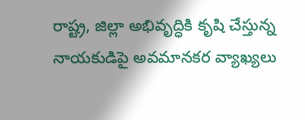రాష్ట్ర, జిల్లా అభివృద్ధికి కృషి చేస్తున్న నాయకుడిపై అవమానకర వ్యాఖ్యలు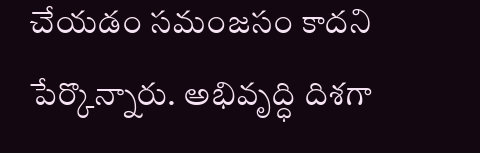చేయడం సమంజసం కాదని పేర్కొన్నారు. అభివృద్ధి దిశగా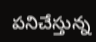పనిచేస్తున్న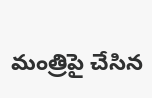మంత్రిపై చేసిన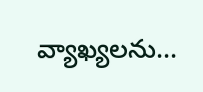వ్యాఖ్యలను...